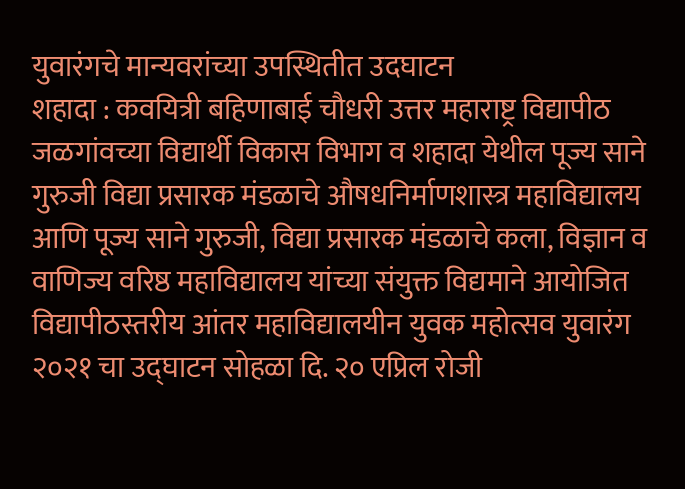युवारंगचे मान्यवरांच्या उपस्थितीत उदघाटन
शहादा : कवयित्री बहिणाबाई चौधरी उत्तर महाराष्ट्र विद्यापीठ जळगांवच्या विद्यार्थी विकास विभाग व शहादा येथील पूज्य साने गुरुजी विद्या प्रसारक मंडळाचे औषधनिर्माणशास्त्र महाविद्यालय आणि पूज्य साने गुरुजी, विद्या प्रसारक मंडळाचे कला, विज्ञान व वाणिज्य वरिष्ठ महाविद्यालय यांच्या संयुक्त विद्यमाने आयोजित विद्यापीठस्तरीय आंतर महाविद्यालयीन युवक महोत्सव युवारंग २०२१ चा उद्घाटन सोहळा दि. २० एप्रिल रोजी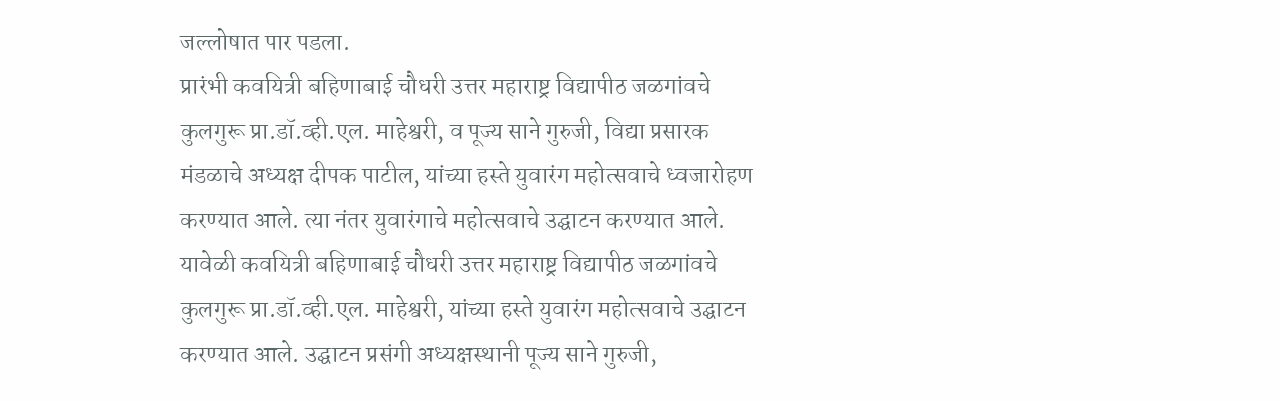जल्लोषात पार पडला.
प्रारंभी कवयित्री बहिणाबाई चौधरी उत्तर महाराष्ट्र विद्यापीठ जळगांवचे कुलगुरू प्रा.डॉ.व्ही.एल. माहेश्वरी, व पूज्य साने गुरुजी, विद्या प्रसारक मंडळाचे अध्यक्ष दीपक पाटील, यांच्या हस्ते युवारंग महोत्सवाचे ध्वजारोहण करण्यात आले. त्या नंतर युवारंगाचे महोत्सवाचे उद्घाटन करण्यात आले.
यावेळी कवयित्री बहिणाबाई चौधरी उत्तर महाराष्ट्र विद्यापीठ जळगांवचे कुलगुरू प्रा.डॉ.व्ही.एल. माहेश्वरी, यांच्या हस्ते युवारंग महोत्सवाचे उद्घाटन करण्यात आले. उद्घाटन प्रसंगी अध्यक्षस्थानी पूज्य साने गुरुजी,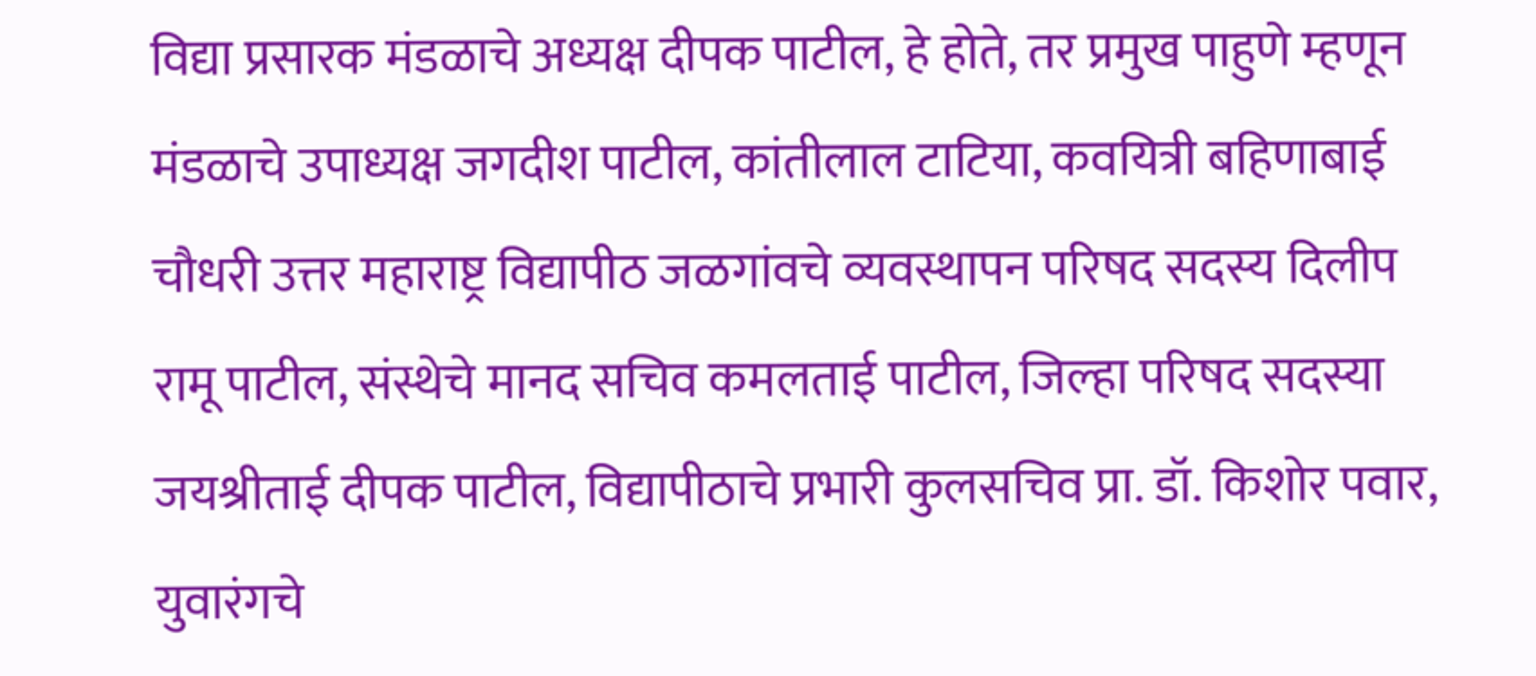विद्या प्रसारक मंडळाचे अध्यक्ष दीपक पाटील, हे होते, तर प्रमुख पाहुणे म्हणून मंडळाचे उपाध्यक्ष जगदीश पाटील, कांतीलाल टाटिया, कवयित्री बहिणाबाई चौधरी उत्तर महाराष्ट्र विद्यापीठ जळगांवचे व्यवस्थापन परिषद सदस्य दिलीप रामू पाटील, संस्थेचे मानद सचिव कमलताई पाटील, जिल्हा परिषद सदस्या जयश्रीताई दीपक पाटील, विद्यापीठाचे प्रभारी कुलसचिव प्रा. डॉ. किशोर पवार, युवारंगचे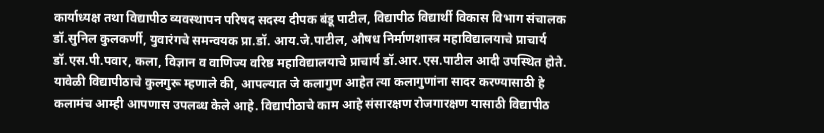कार्याध्यक्ष तथा विद्यापीठ व्यवस्थापन परिषद सदस्य दीपक बंडू पाटील, विद्यापीठ विद्यार्थी विकास विभाग संचालक डॉ.सुनिल कुलकर्णी, युवारंगचे समन्वयक प्रा.डॉ. आय.जे.पाटील, औषध निर्माणशास्त्र महाविद्यालयाचे प्राचार्य डॉ.एस.पी.पवार, कला, विज्ञान व वाणिज्य वरिष्ठ महाविद्यालयाचे प्राचार्य डॉ.आर.एस.पाटील आदी उपस्थित होते.
यावेळी विद्यापीठाचे कुलगुरू म्हणाले की, आपल्यात जे कलागुण आहेत त्या कलागुणांना सादर करण्यासाठी हे कलामंच आम्ही आपणास उपलब्ध केले आहे. विद्यापीठाचे काम आहे संसारक्षण रोजगारक्षण यासाठी विद्यापीठ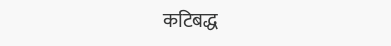कटिबद्ध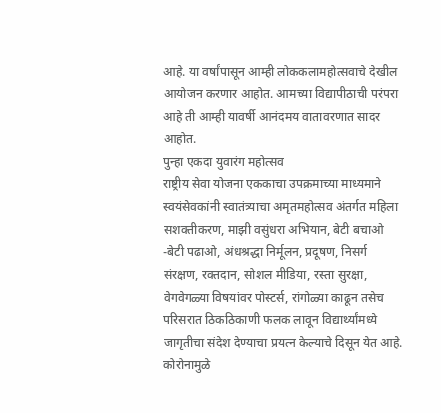आहे. या वर्षांपासून आम्ही लोककलामहोत्सवाचे देखील आयोजन करणार आहोत. आमच्या विद्यापीठाची परंपरा आहे ती आम्ही यावर्षी आनंदमय वातावरणात सादर आहोत.
पुन्हा एकदा युवारंग महोत्सव
राष्ट्रीय सेवा योजना एककाचा उपक्रमाच्या माध्यमाने स्वयंसेवकांनी स्वातंत्र्याचा अमृतमहोत्सव अंतर्गत महिला सशक्तीकरण, माझी वसुंधरा अभियान, बेटी बचाओ -बेटी पढाओ, अंधश्रद्धा निर्मूलन, प्रदूषण, निसर्ग संरक्षण, रक्तदान, सोशल मीडिया, रस्ता सुरक्षा, वेगवेगळ्या विषयांवर पोस्टर्स, रांगोळ्या काढून तसेच परिसरात ठिकठिकाणी फलक लावून विद्यार्थ्यांमध्ये जागृतीचा संदेश देण्याचा प्रयत्न केल्याचे दिसून येत आहे. कोरोनामुळे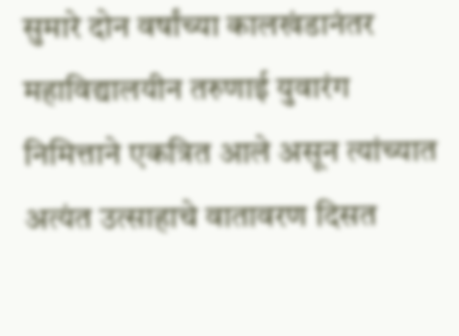सुमारे दोन वर्षांच्या कालखंडानंतर महाविद्यालयीन तरुणाई युवारंग निमित्ताने एकत्रित आले असून त्यांच्यात अत्यंत उत्साहाचे वातावरण दिसत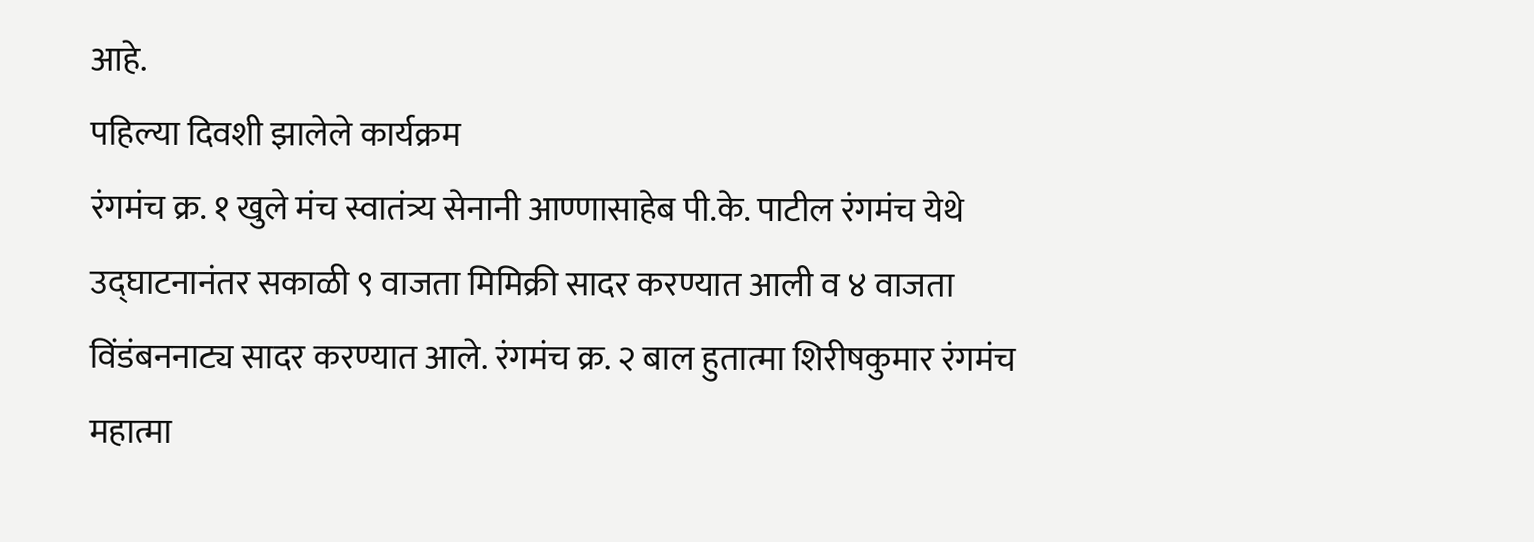आहे.
पहिल्या दिवशी झालेले कार्यक्रम
रंगमंच क्र. १ खुले मंच स्वातंत्र्य सेनानी आण्णासाहेब पी.के. पाटील रंगमंच येथे उद्घाटनानंतर सकाळी ९ वाजता मिमिक्री सादर करण्यात आली व ४ वाजता विंडंबननाट्य सादर करण्यात आले. रंगमंच क्र. २ बाल हुतात्मा शिरीषकुमार रंगमंच महात्मा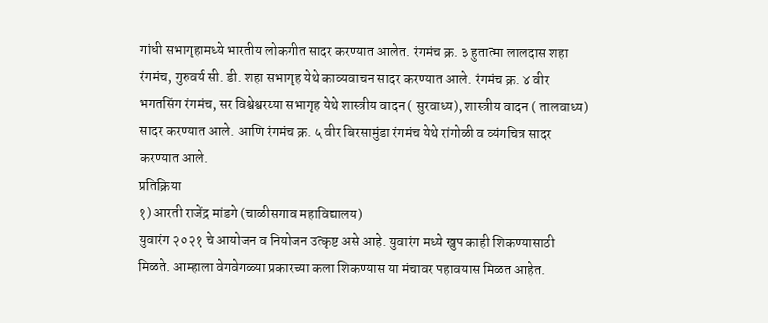गांधी सभागृहामध्ये भारतीय लोकगीत सादर करण्यात आलेत. रंगमंच क्र. ३ हुतात्मा लालदास शहा रंगमंच, गुरुवर्य सी. डी. शहा सभागृह येथे काव्यवाचन सादर करण्यात आले. रंगमंच क्र. ४ वीर भगतसिंग रंगमंच, सर विश्वेश्वरय्या सभागृह येथे शास्त्रीय वादन ( सुरवाध्य), शास्त्रीय वादन ( तालवाध्य) सादर करण्यात आले. आणि रंगमंच क्र. ५ वीर बिरसामुंडा रंगमंच येथे रांगोळी व व्यंगचित्र सादर करण्यात आले.
प्रतिक्रिया
१) आरती राजेंद्र मांडगे (चाळीसगाव महाविद्यालय)
युवारंग २०२१ चे आयोजन व नियोजन उत्कृष्ट असे आहे. युवारंग मध्ये खुप काही शिकण्यासाठी मिळते. आम्हाला वेगवेगळ्या प्रकारच्या कला शिकण्यास या मंचावर पहावयास मिळत आहेत.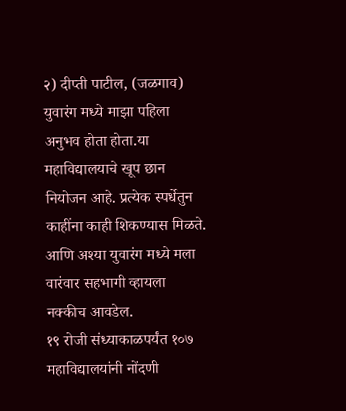२) दीप्ती पाटील, (जळगाव)
युवारंग मध्ये माझा पहिला अनुभव होता होता.या महाविद्यालयाचे खूप छान नियोजन आहे. प्रत्येक स्पर्धेतुन काहींना काही शिकण्यास मिळते. आणि अश्या युवारंग मध्ये मला वारंवार सहभागी व्हायला नक्कीच आवडेल.
१९ रोजी संध्याकाळपर्यंत १०७ महाविद्यालयांनी नोंदणी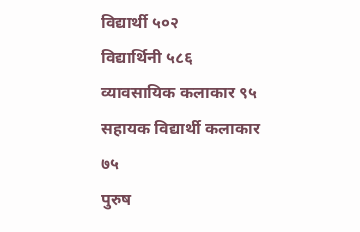विद्यार्थी ५०२
विद्यार्थिनी ५८६
व्यावसायिक कलाकार ९५
सहायक विद्यार्थी कलाकार ७५
पुरुष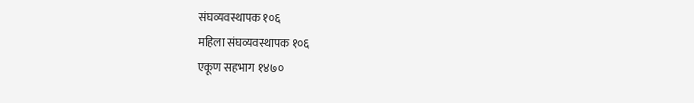संघव्यवस्थापक १०६
महिला संघव्यवस्थापक १०६
एकूण सहभाग १४७०